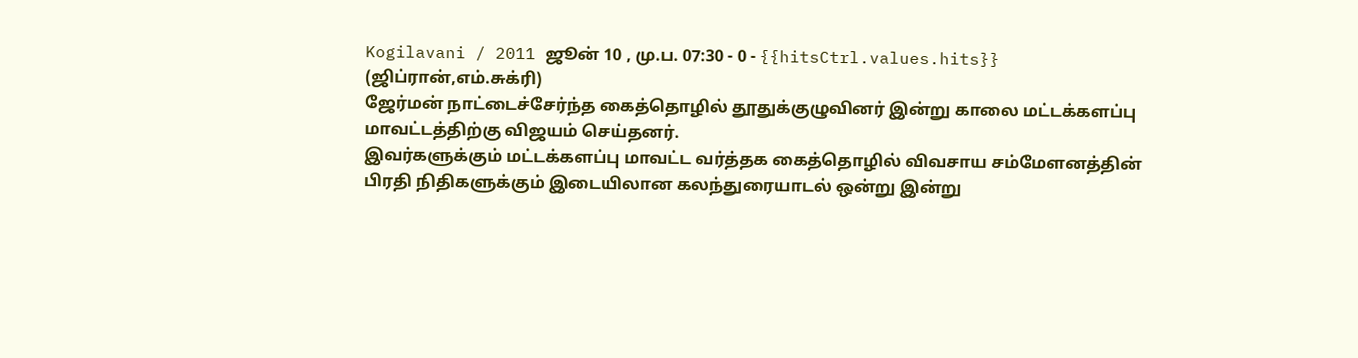Kogilavani / 2011 ஜூன் 10 , மு.ப. 07:30 - 0 - {{hitsCtrl.values.hits}}
(ஜிப்ரான்,எம்.சுக்ரி)
ஜேர்மன் நாட்டைச்சேர்ந்த கைத்தொழில் தூதுக்குழுவினர் இன்று காலை மட்டக்களப்பு மாவட்டத்திற்கு விஜயம் செய்தனர்.
இவர்களுக்கும் மட்டக்களப்பு மாவட்ட வர்த்தக கைத்தொழில் விவசாய சம்மேளனத்தின் பிரதி நிதிகளுக்கும் இடையிலான கலந்துரையாடல் ஒன்று இன்று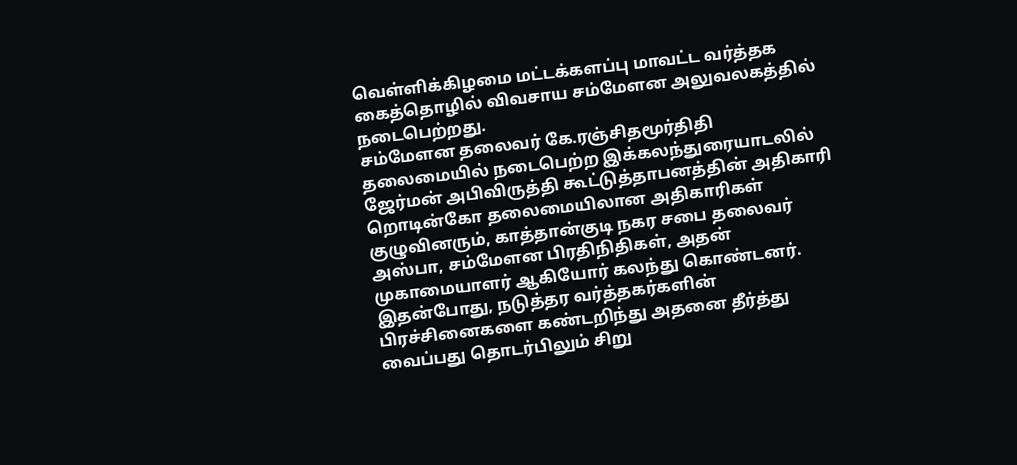வெள்ளிக்கிழமை மட்டக்களப்பு மாவட்ட வர்த்தக கைத்தொழில் விவசாய சம்மேளன அலுவலகத்தில் நடைபெற்றது.
சம்மேளன தலைவர் கே.ரஞ்சிதமூர்திதி தலைமையில் நடைபெற்ற இக்கலந்துரையாடலில் ஜேர்மன் அபிவிருத்தி கூட்டுத்தாபனத்தின் அதிகாரி றொடின்கோ தலைமையிலான அதிகாரிகள் குழுவினரும், காத்தான்குடி நகர சபை தலைவர் அஸ்பா, சம்மேளன பிரதிநிதிகள், அதன் முகாமையாளர் ஆகியோர் கலந்து கொண்டனர்.
இதன்போது, நடுத்தர வர்த்தகர்களின் பிரச்சினைகளை கண்டறிந்து அதனை தீர்த்து வைப்பது தொடர்பிலும் சிறு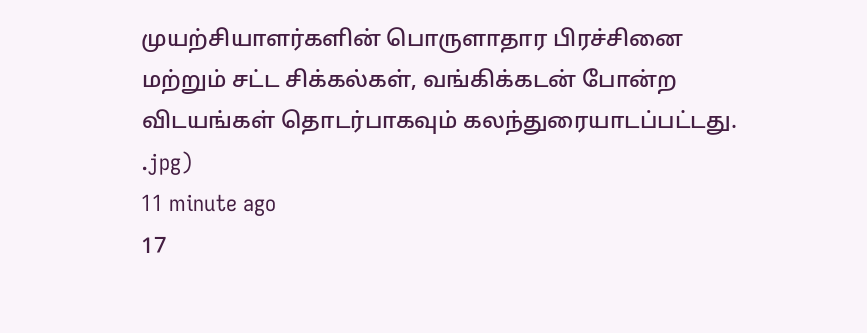முயற்சியாளர்களின் பொருளாதார பிரச்சினை மற்றும் சட்ட சிக்கல்கள், வங்கிக்கடன் போன்ற விடயங்கள் தொடர்பாகவும் கலந்துரையாடப்பட்டது.
.jpg)
11 minute ago
17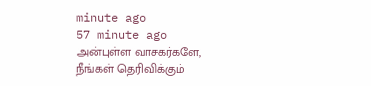minute ago
57 minute ago
அன்புள்ள வாசகர்களே,
நீங்கள் தெரிவிக்கும்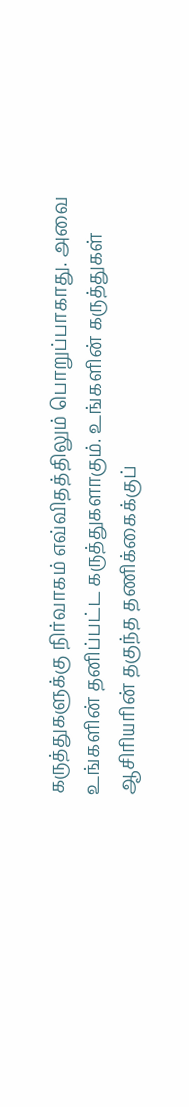கருத்துகளுக்கு நிர்வாகம் எவ்விதத்திலும் பொறுப்பாகாது. அவை உங்களின் தனிப்பட்ட கருத்துகளாகும். உங்களின் கருத்துகள் ஆசிரியரின் தகுந்த தணிக்கைக்குப்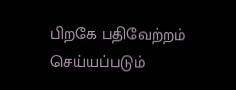பிறகே பதிவேற்றம் செய்யப்படும்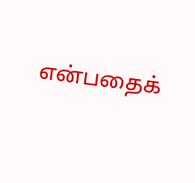என்பதைக்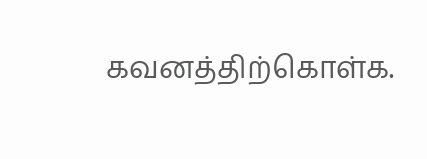கவனத்திற்கொள்க.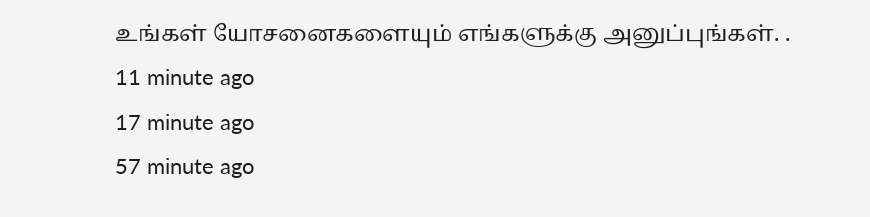உங்கள் யோசனைகளையும் எங்களுக்கு அனுப்புங்கள். .
11 minute ago
17 minute ago
57 minute ago